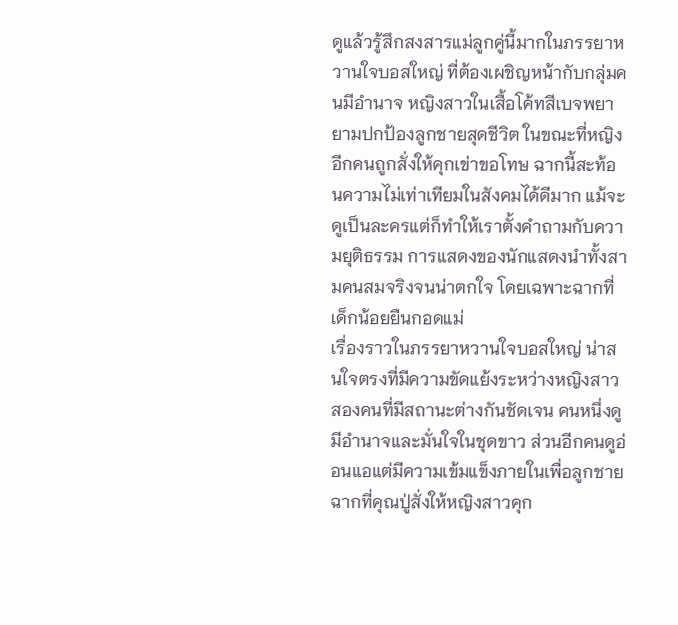ดูแล้วรู้สึกสงสารแม่ลูกคู่นี้มากในภรรยาหวานใจบอสใหญ่ ที่ต้องเผชิญหน้ากับกลุ่มคนมีอำนาจ หญิงสาวในเสื้อโค้ทสีเบจพยายามปกป้องลูกชายสุดชีวิต ในขณะที่หญิงอีกคนถูกสั่งให้คุกเข่าขอโทษ ฉากนี้สะท้อนความไม่เท่าเทียมในสังคมได้ดีมาก แม้จะดูเป็นละครแต่ก็ทำให้เราตั้งคำถามกับความยุติธรรม การแสดงของนักแสดงนำทั้งสามคนสมจริงจนน่าตกใจ โดยเฉพาะฉากที่เด็กน้อยยืนกอดแม่
เรื่องราวในภรรยาหวานใจบอสใหญ่ น่าสนใจตรงที่มีความขัดแย้งระหว่างหญิงสาวสองคนที่มีสถานะต่างกันชัดเจน คนหนึ่งดูมีอำนาจและมั่นใจในชุดขาว ส่วนอีกคนดูอ่อนแอแต่มีความเข้มแข็งภายในเพื่อลูกชาย ฉากที่คุณปู่สั่งให้หญิงสาวคุก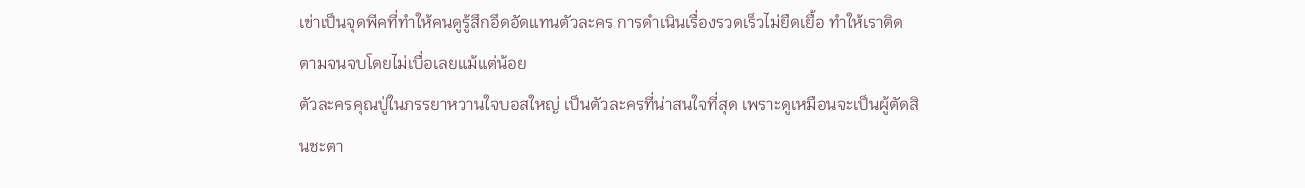เข่าเป็นจุดพีคที่ทำให้คนดูรู้สึกอึดอัดแทนตัวละคร การดำเนินเรื่องรวดเร็วไม่ยืดเยื้อ ทำให้เราติดตามจนจบโดยไม่เบื่อเลยแม้แต่น้อย
ตัวละครคุณปู่ในภรรยาหวานใจบอสใหญ่ เป็นตัวละครที่น่าสนใจที่สุด เพราะดูเหมือนจะเป็นผู้ตัดสินชะตา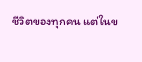ชีวิตของทุกคน แต่ในข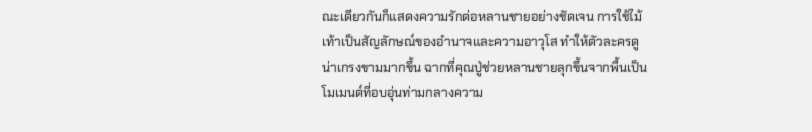ณะเดียวกันก็แสดงความรักต่อหลานชายอย่างชัดเจน การใช้ไม้เท้าเป็นสัญลักษณ์ของอำนาจและความอาวุโส ทำให้ตัวละครดูน่าเกรงขามมากขึ้น ฉากที่คุณปู่ช่วยหลานชายลุกขึ้นจากพื้นเป็นโมเมนต์ที่อบอุ่นท่ามกลางความ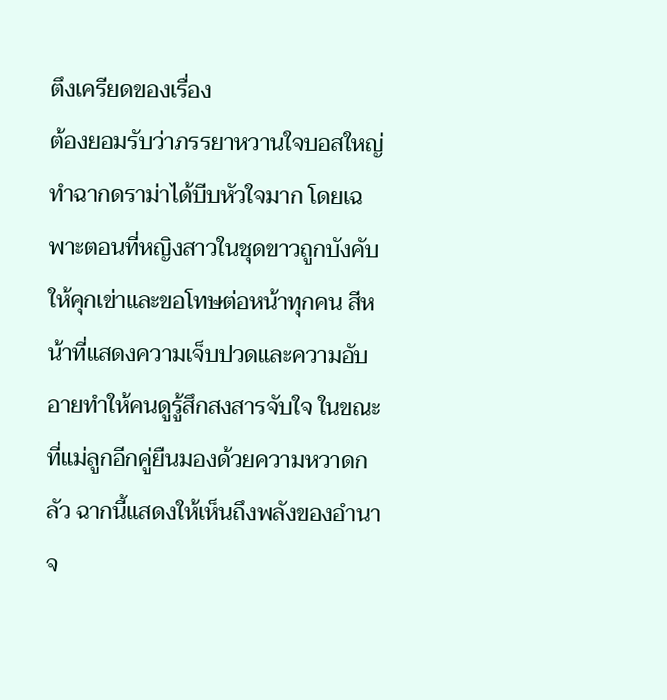ตึงเครียดของเรื่อง
ต้องยอมรับว่าภรรยาหวานใจบอสใหญ่ ทำฉากดราม่าได้บีบหัวใจมาก โดยเฉพาะตอนที่หญิงสาวในชุดขาวถูกบังคับให้คุกเข่าและขอโทษต่อหน้าทุกคน สีหน้าที่แสดงความเจ็บปวดและความอับอายทำให้คนดูรู้สึกสงสารจับใจ ในขณะที่แม่ลูกอีกคู่ยืนมองด้วยความหวาดกลัว ฉากนี้แสดงให้เห็นถึงพลังของอำนาจ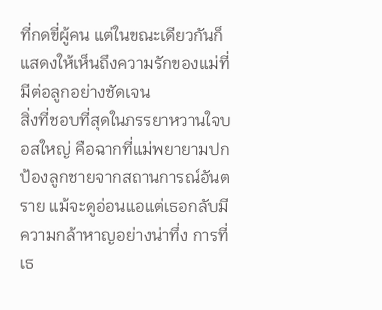ที่กดขี่ผู้คน แต่ในขณะเดียวกันก็แสดงให้เห็นถึงความรักของแม่ที่มีต่อลูกอย่างชัดเจน
สิ่งที่ชอบที่สุดในภรรยาหวานใจบอสใหญ่ คือฉากที่แม่พยายามปกป้องลูกชายจากสถานการณ์อันตราย แม้จะดูอ่อนแอแต่เธอกลับมีความกล้าหาญอย่างน่าทึ่ง การที่เธ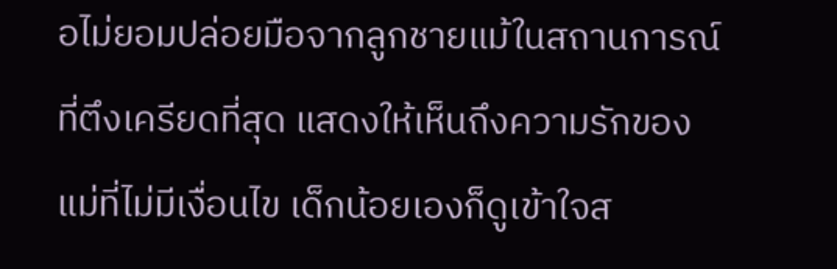อไม่ยอมปล่อยมือจากลูกชายแม้ในสถานการณ์ที่ตึงเครียดที่สุด แสดงให้เห็นถึงความรักของแม่ที่ไม่มีเงื่อนไข เด็กน้อยเองก็ดูเข้าใจส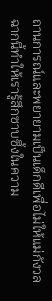ถานการณ์และพยายามเป็นเด็กดีเพื่อไม่ให้แม่กังวล ฉากนี้ทำให้เรารู้สึกซาบซึ้งในความ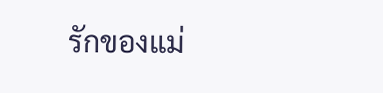รักของแม่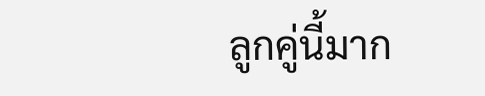ลูกคู่นี้มาก